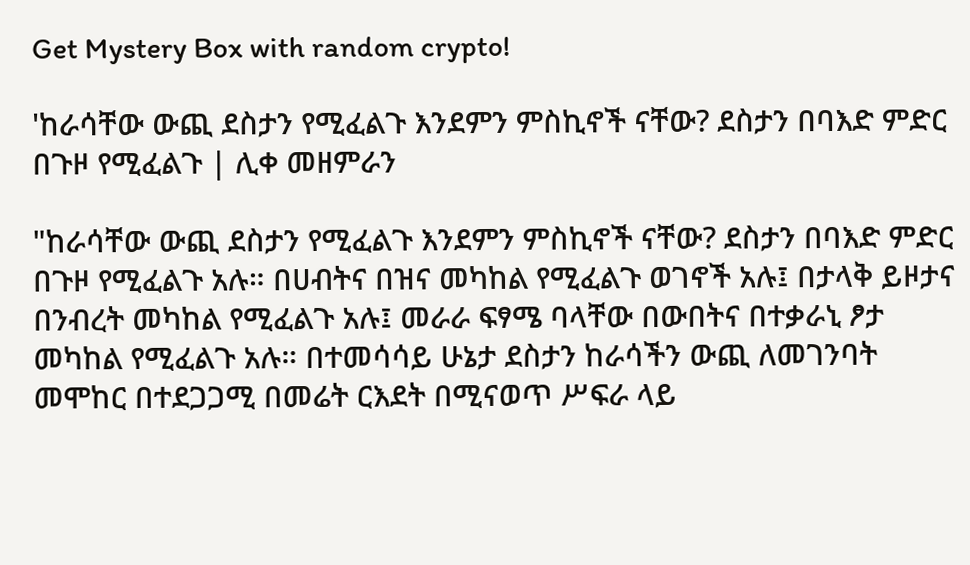Get Mystery Box with random crypto!

'ከራሳቸው ውጪ ደስታን የሚፈልጉ እንደምን ምስኪኖች ናቸው? ደስታን በባእድ ምድር በጉዞ የሚፈልጉ | ሊቀ መዘምራን

"ከራሳቸው ውጪ ደስታን የሚፈልጉ እንደምን ምስኪኖች ናቸው? ደስታን በባእድ ምድር በጉዞ የሚፈልጉ አሉ። በሀብትና በዝና መካከል የሚፈልጉ ወገኖች አሉ፤ በታላቅ ይዞታና በንብረት መካከል የሚፈልጉ አሉ፤ መራራ ፍፃሜ ባላቸው በውበትና በተቃራኒ ፆታ መካከል የሚፈልጉ አሉ። በተመሳሳይ ሁኔታ ደስታን ከራሳችን ውጪ ለመገንባት መሞከር በተደጋጋሚ በመሬት ርእደት በሚናወጥ ሥፍራ ላይ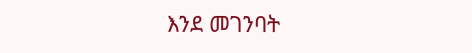እንደ መገንባት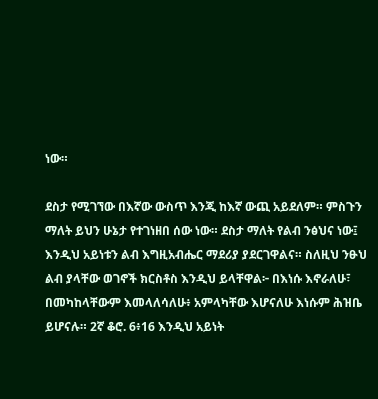ነው።

ደስታ የሚገኘው በእኛው ውስጥ እንጂ ከእኛ ውጪ አይደለም። ምስጉን ማለት ይህን ሁኔታ የተገነዘበ ሰው ነው። ደስታ ማለት የልብ ንፅህና ነው፤ እንዲህ አይነቱን ልብ እግዚአብሔር ማደሪያ ያደርገዋልና። ስለዚህ ንፁህ ልብ ያላቸው ወገኖች ክርስቶስ እንዲህ ይላቸዋል፦ በእነሱ እኖራለሁ፣ በመካከላቸውም እመላለሳለሁ፥ አምላካቸው እሆናለሁ እነሱም ሕዝቤ ይሆናሉ። 2ኛ ቆሮ. 6፥16 እንዲህ አይነት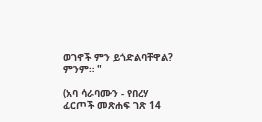ወገኖች ምን ይጎድልባቸዋል? ምንም። "

(አባ ሳራባሙን - የበረሃ ፈርጦች መጽሐፍ ገጽ 14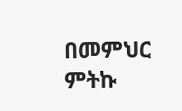በመምህር ምትኩ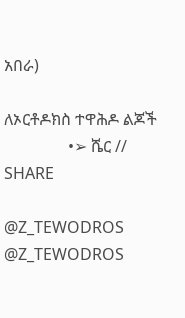አበራ)

ለኦርቶዶክስ ተዋሕዶ ልጆች
                •➢ ሼር // SHARE

@Z_TEWODROS
@Z_TEWODROS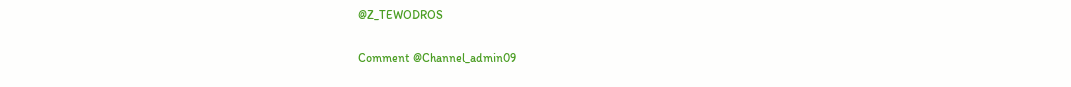@Z_TEWODROS

Comment @Channel_admin09